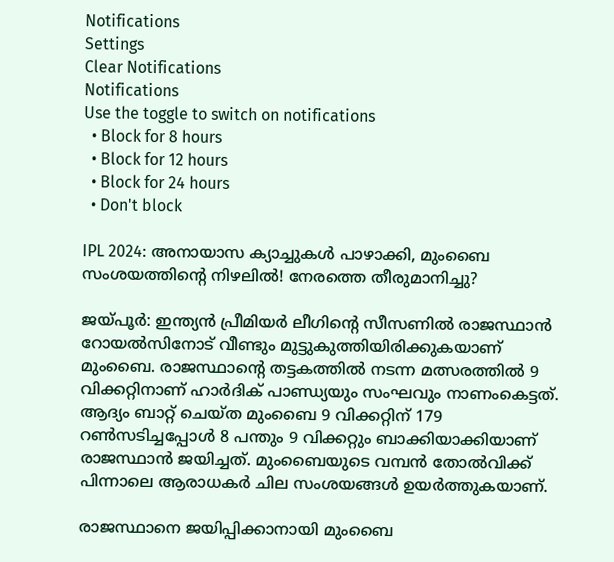Notifications
Settings
Clear Notifications
Notifications
Use the toggle to switch on notifications
  • Block for 8 hours
  • Block for 12 hours
  • Block for 24 hours
  • Don't block

IPL 2024: അനായാസ ക്യാച്ചുകള്‍ പാഴാക്കി, മുംബൈ സംശയത്തിന്റെ നിഴലില്‍! നേരത്തെ തീരുമാനിച്ചു?

ജയ്പൂര്‍: ഇന്ത്യന്‍ പ്രീമിയര്‍ ലീഗിന്റെ സീസണില്‍ രാജസ്ഥാന്‍ റോയല്‍സിനോട് വീണ്ടും മുട്ടുകുത്തിയിരിക്കുകയാണ് മുംബൈ. രാജസ്ഥാന്റെ തട്ടകത്തില്‍ നടന്ന മത്സരത്തില്‍ 9 വിക്കറ്റിനാണ് ഹാര്‍ദിക് പാണ്ഡ്യയും സംഘവും നാണംകെട്ടത്. ആദ്യം ബാറ്റ് ചെയ്ത മുംബൈ 9 വിക്കറ്റിന് 179 റണ്‍സടിച്ചപ്പോള്‍ 8 പന്തും 9 വിക്കറ്റും ബാക്കിയാക്കിയാണ് രാജസ്ഥാന്‍ ജയിച്ചത്. മുംബൈയുടെ വമ്പന്‍ തോല്‍വിക്ക് പിന്നാലെ ആരാധകര്‍ ചില സംശയങ്ങള്‍ ഉയര്‍ത്തുകയാണ്.

രാജസ്ഥാനെ ജയിപ്പിക്കാനായി മുംബൈ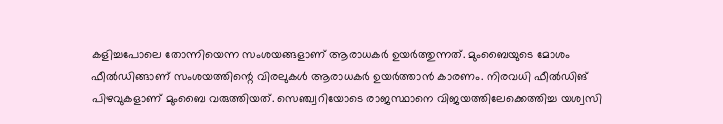കളിച്ചപോലെ തോന്നിയെന്ന സംശയങ്ങളാണ് ആരാധകര്‍ ഉയര്‍ത്തുന്നത്. മുംബൈയുടെ മോശം ഫീല്‍ഡിങ്ങാണ് സംശയത്തിന്റെ വിരലുകള്‍ ആരാധകര്‍ ഉയര്‍ത്താന്‍ കാരണം. നിരവധി ഫീല്‍ഡിങ് പിഴവുകളാണ് മുംബൈ വരുത്തിയത്. സെഞ്ച്വറിയോടെ രാജസ്ഥാനെ വിജയത്തിലേക്കെത്തിച്ച യശ്വസി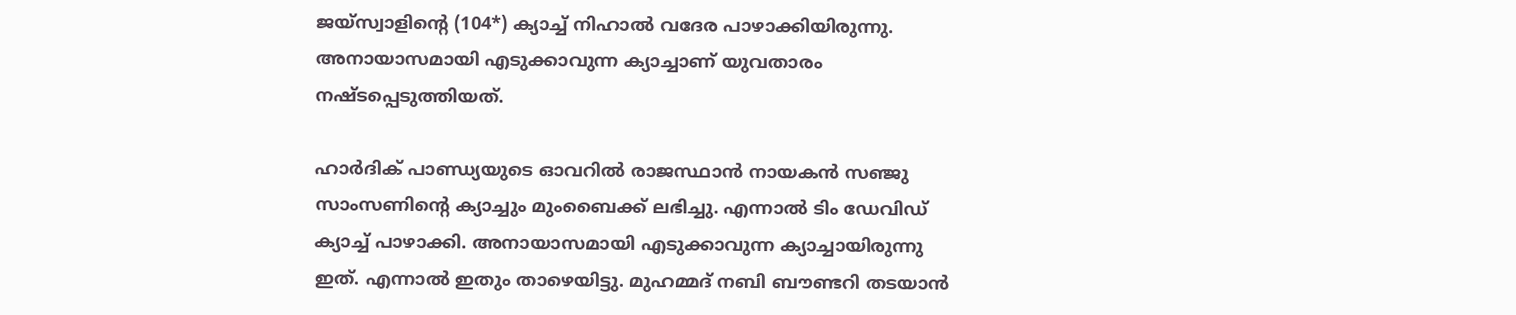ജയ്‌സ്വാളിന്റെ (104*) ക്യാച്ച് നിഹാല്‍ വദേര പാഴാക്കിയിരുന്നു. അനായാസമായി എടുക്കാവുന്ന ക്യാച്ചാണ് യുവതാരം നഷ്ടപ്പെടുത്തിയത്.

ഹാര്‍ദിക് പാണ്ഡ്യയുടെ ഓവറില്‍ രാജസ്ഥാന്‍ നായകന്‍ സഞ്ജു സാംസണിന്റെ ക്യാച്ചും മുംബൈക്ക് ലഭിച്ചു. എന്നാല്‍ ടിം ഡേവിഡ് ക്യാച്ച് പാഴാക്കി. അനായാസമായി എടുക്കാവുന്ന ക്യാച്ചായിരുന്നു ഇത്. എന്നാല്‍ ഇതും താഴെയിട്ടു. മുഹമ്മദ് നബി ബൗണ്ടറി തടയാന്‍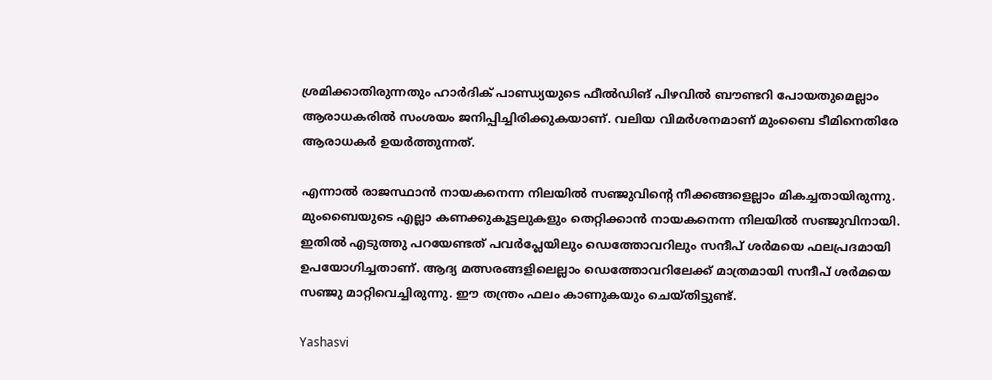ശ്രമിക്കാതിരുന്നതും ഹാര്‍ദിക് പാണ്ഡ്യയുടെ ഫീല്‍ഡിങ് പിഴവില്‍ ബൗണ്ടറി പോയതുമെല്ലാം ആരാധകരില്‍ സംശയം ജനിപ്പിച്ചിരിക്കുകയാണ്. വലിയ വിമര്‍ശനമാണ് മുംബൈ ടീമിനെതിരേ ആരാധകര്‍ ഉയര്‍ത്തുന്നത്.

എന്നാല്‍ രാജസ്ഥാന്‍ നായകനെന്ന നിലയില്‍ സഞ്ജുവിന്റെ നീക്കങ്ങളെല്ലാം മികച്ചതായിരുന്നു. മുംബൈയുടെ എല്ലാ കണക്കുകൂട്ടലുകളും തെറ്റിക്കാന്‍ നായകനെന്ന നിലയില്‍ സഞ്ജുവിനായി. ഇതില്‍ എടുത്തു പറയേണ്ടത് പവര്‍പ്ലേയിലും ഡെത്തോവറിലും സന്ദീപ് ശര്‍മയെ ഫലപ്രദമായി ഉപയോഗിച്ചതാണ്. ആദ്യ മത്സരങ്ങളിലെല്ലാം ഡെത്തോവറിലേക്ക് മാത്രമായി സന്ദീപ് ശര്‍മയെ സഞ്ജു മാറ്റിവെച്ചിരുന്നു. ഈ തന്ത്രം ഫലം കാണുകയും ചെയ്തിട്ടുണ്ട്.

Yashasvi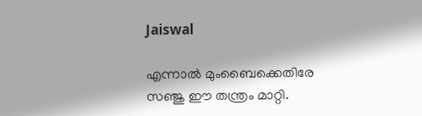Jaiswal

എന്നാല്‍ മുംബൈക്കെതിരേ സഞ്ജു ഈ തന്ത്രം മാറ്റി.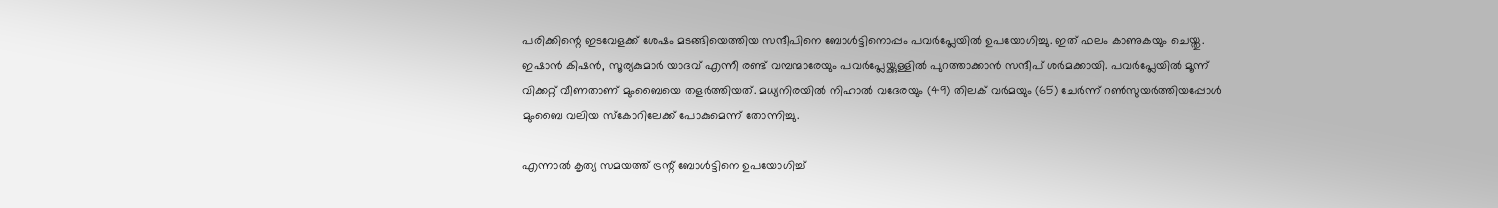പരിക്കിന്റെ ഇടവേളക്ക് ശേഷം മടങ്ങിയെത്തിയ സന്ദീപിനെ ബോള്‍ട്ടിനൊപ്പം പവര്‍പ്ലേയില്‍ ഉപയോഗിച്ചു. ഇത് ഫലം കാണുകയും ചെയ്തു. ഇഷാന്‍ കിഷന്‍, സൂര്യകുമാര്‍ യാദവ് എന്നീ രണ്ട് വമ്പന്മാരേയും പവര്‍പ്ലേയ്ക്കുള്ളില്‍ പുറത്താക്കാന്‍ സന്ദീപ് ശര്‍മക്കായി. പവര്‍പ്ലേയില്‍ മൂന്ന് വിക്കറ്റ് വീണതാണ് മുംബൈയെ തളര്‍ത്തിയത്. മധ്യനിരയില്‍ നിഹാല്‍ വദേരയും (49) തിലക് വര്‍മയും (65) ചേര്‍ന്ന് റണ്‍സുയര്‍ത്തിയപ്പോള്‍ മുംബൈ വലിയ സ്‌കോറിലേക്ക് പോകുമെന്ന് തോന്നിച്ചു.

എന്നാല്‍ കൃത്യ സമയത്ത് ട്രന്റ് ബോള്‍ട്ടിനെ ഉപയോഗിച്ച്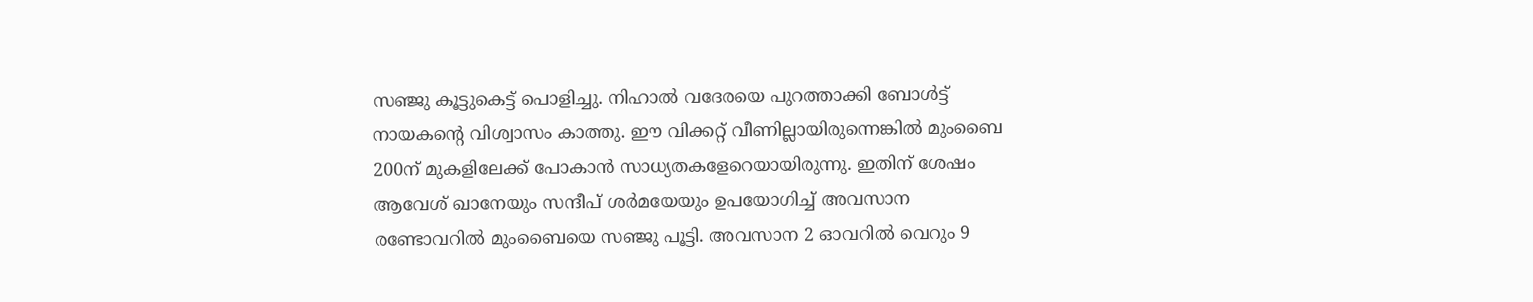സഞ്ജു കൂട്ടുകെട്ട് പൊളിച്ചു. നിഹാല്‍ വദേരയെ പുറത്താക്കി ബോള്‍ട്ട് നായകന്റെ വിശ്വാസം കാത്തു. ഈ വിക്കറ്റ് വീണില്ലായിരുന്നെങ്കില്‍ മുംബൈ 200ന് മുകളിലേക്ക് പോകാന്‍ സാധ്യതകളേറെയായിരുന്നു. ഇതിന് ശേഷം ആവേശ് ഖാനേയും സന്ദീപ് ശര്‍മയേയും ഉപയോഗിച്ച് അവസാന രണ്ടോവറില്‍ മുംബൈയെ സഞ്ജു പൂട്ടി. അവസാന 2 ഓവറില്‍ വെറും 9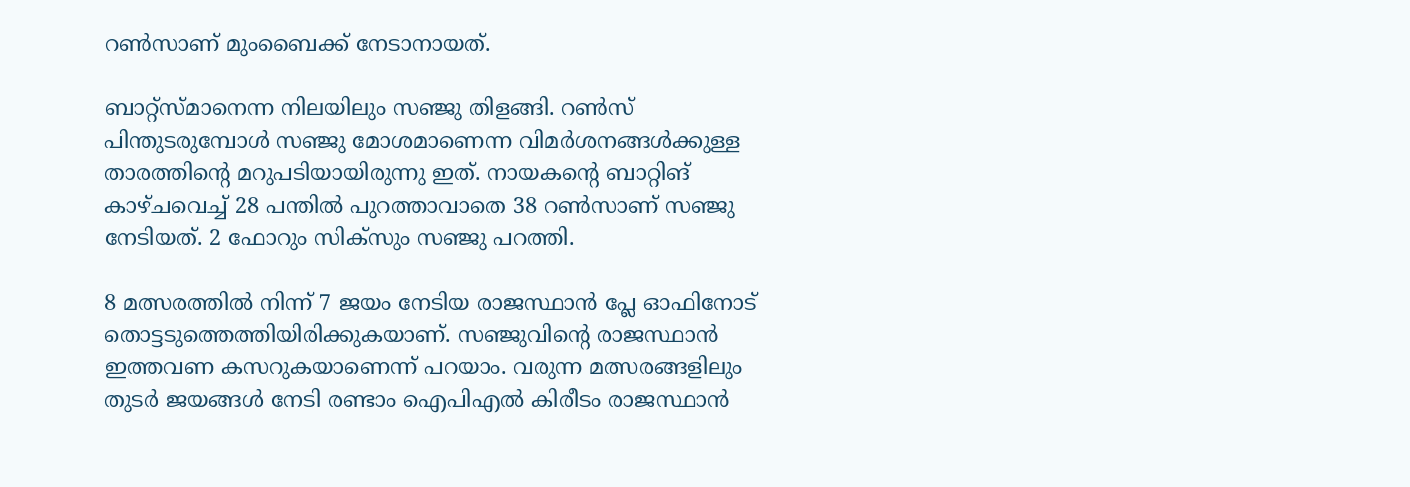റണ്‍സാണ് മുംബൈക്ക് നേടാനായത്.

ബാറ്റ്‌സ്മാനെന്ന നിലയിലും സഞ്ജു തിളങ്ങി. റണ്‍സ് പിന്തുടരുമ്പോള്‍ സഞ്ജു മോശമാണെന്ന വിമര്‍ശനങ്ങള്‍ക്കുള്ള താരത്തിന്റെ മറുപടിയായിരുന്നു ഇത്. നായകന്റെ ബാറ്റിങ് കാഴ്ചവെച്ച് 28 പന്തില്‍ പുറത്താവാതെ 38 റണ്‍സാണ് സഞ്ജു നേടിയത്. 2 ഫോറും സിക്‌സും സഞ്ജു പറത്തി.

8 മത്സരത്തില്‍ നിന്ന് 7 ജയം നേടിയ രാജസ്ഥാന്‍ പ്ലേ ഓഫിനോട് തൊട്ടടുത്തെത്തിയിരിക്കുകയാണ്. സഞ്ജുവിന്റെ രാജസ്ഥാന്‍ ഇത്തവണ കസറുകയാണെന്ന് പറയാം. വരുന്ന മത്സരങ്ങളിലും തുടര്‍ ജയങ്ങള്‍ നേടി രണ്ടാം ഐപിഎല്‍ കിരീടം രാജസ്ഥാന്‍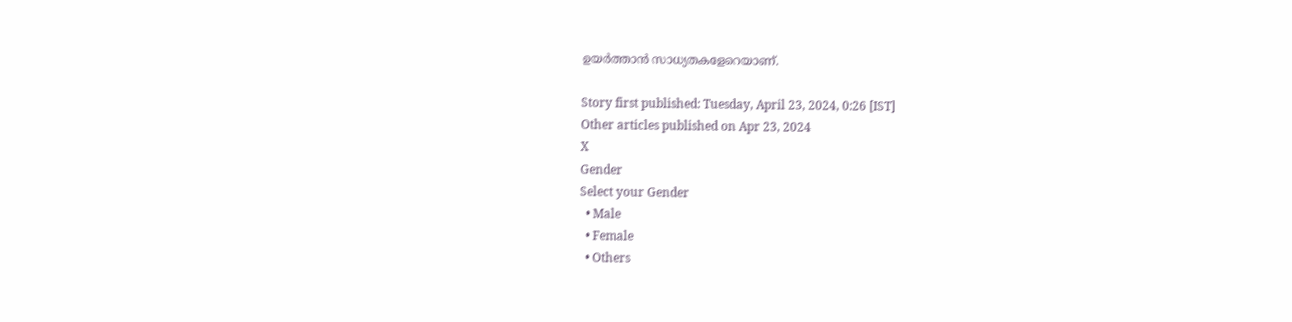ഉയര്‍ത്താന്‍ സാധ്യതകളേറെയാണ്.

Story first published: Tuesday, April 23, 2024, 0:26 [IST]
Other articles published on Apr 23, 2024
X
Gender
Select your Gender
  • Male
  • Female
  • Others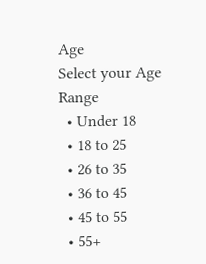Age
Select your Age Range
  • Under 18
  • 18 to 25
  • 26 to 35
  • 36 to 45
  • 45 to 55
  • 55+